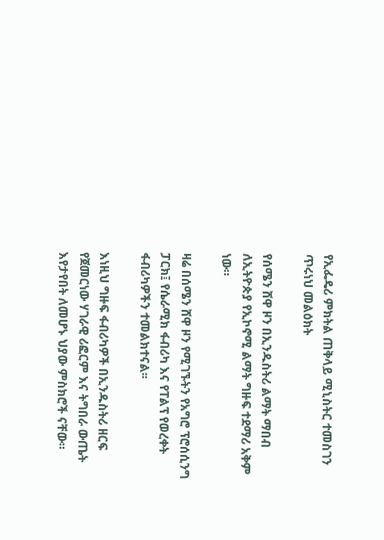የኢፌዴሪ ምክትል ጠቅላይ ሚኒስትር ተመስገን ጥሩነህ መልዕክት

የሰሜን ሸዋ ዞን በኢንዱስትሪ ልማት ማበብ ለኢትዮጵያ የኢኮኖሚ ልማት ግዙፍ ተደማሪ አቅም ነው።

ዛሬ በሰሜን ሸዋ ዞን የሚገኙትን የአግሮ ፕሮሰሲንግ ፓርክ፤ የሴራሚክ ፋብሪካ እና የፐልፕ የወረቀት ፋብሪካዎችን ተመልክተናል፡፡

እነዚህ ግዙፍ ፋብሪካዎች በኢንዱስትሪ ዘርፍ የጀመርነው ሃገራዊ ሪፎርም እና ትግበራ ውጤት እየታየበት ለመሆኑ ህያው ምስክሮች ናቸው።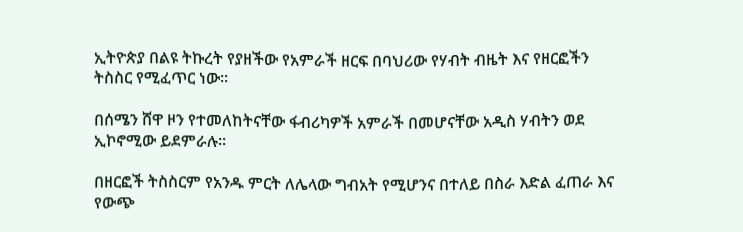ኢትዮጵያ በልዩ ትኩረት የያዘችው የአምራች ዘርፍ በባህሪው የሃብት ብዜት እና የዘርፎችን ትስስር የሚፈጥር ነው።

በሰሜን ሸዋ ዞን የተመለከትናቸው ፋብሪካዎች አምራች በመሆናቸው አዲስ ሃብትን ወደ ኢኮኖሚው ይደምራሉ፡፡

በዘርፎች ትስስርም የአንዱ ምርት ለሌላው ግብአት የሚሆንና በተለይ በስራ እድል ፈጠራ እና የውጭ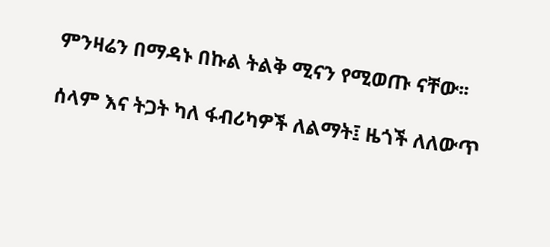ምንዛሬን በማዳኑ በኩል ትልቅ ሚናን የሚወጡ ናቸው፡፡

ሰላም እና ትጋት ካለ ፋብሪካዎች ለልማት፤ ዜጎች ለለውጥ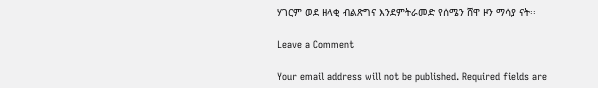ሃገርም ወደ ዘላቂ ብልጽግና እንደምትራመድ የሰሜን ሸዋ ዞን ማሳያ ናት፡፡

Leave a Comment

Your email address will not be published. Required fields are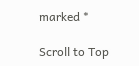marked *

Scroll to Top